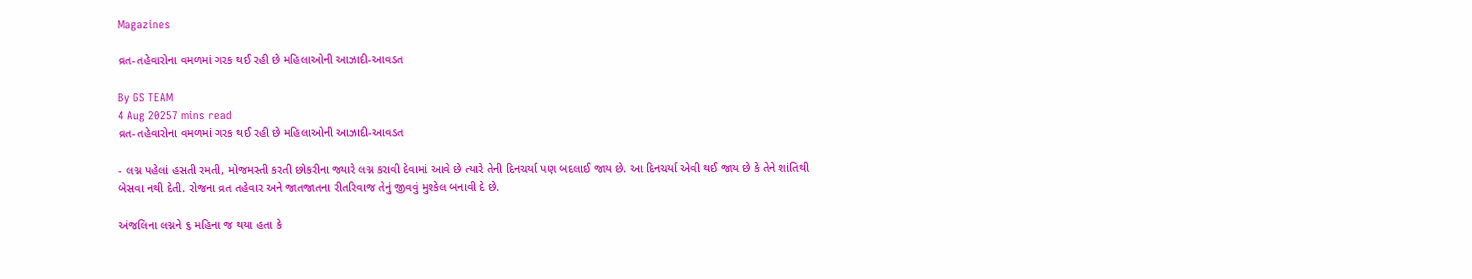Magazines

વ્રત-તહેવારોના વમળમાં ગરક થઈ રહી છે મહિલાઓની આઝાદી-આવડત

By GS TEAM
4 Aug 20257 mins read
વ્રત-તહેવારોના વમળમાં ગરક થઈ રહી છે મહિલાઓની આઝાદી-આવડત

- લગ્ન પહેલાં હસતી રમતી, મોજમસ્તી કરતી છોકરીના જ્યારે લગ્ન કરાવી દેવામાં આવે છે ત્યારે તેની દિનચર્યા પણ બદલાઈ જાય છે. આ દિનચર્યા એવી થઈ જાય છે કે તેને શાંતિથી બેસવા નથી દેતી. રોજના વ્રત તહેવાર અને જાતજાતના રીતરિવાજ તેનું જીવવું મુશ્કેલ બનાવી દે છે.

અંજલિના લગ્નને ૬ મહિના જ થયા હતા કે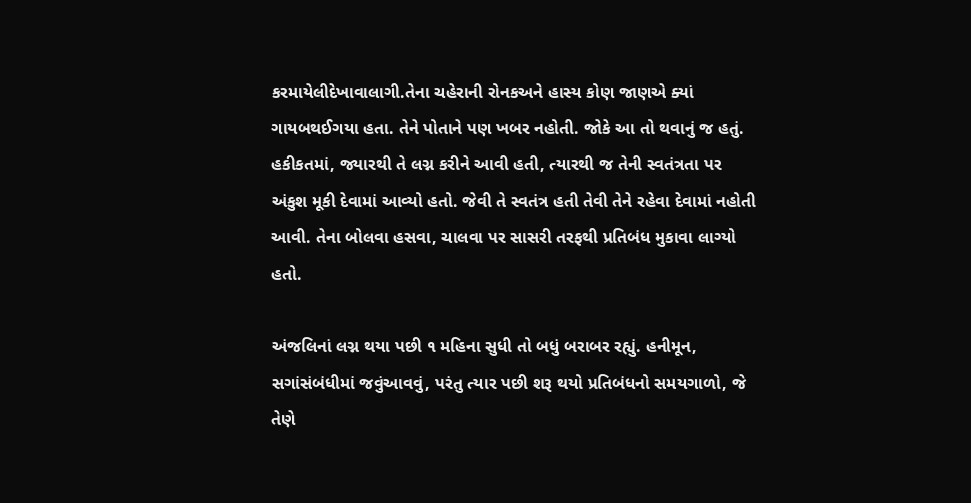કરમાયેલીદેખાવાલાગી.તેના ચહેરાની રોનકઅને હાસ્ય કોણ જાણએ ક્યાં ગાયબથઈગયા હતા. તેને પોતાને પણ ખબર નહોતી. જોકે આ તો થવાનું જ હતું. હકીકતમાં, જ્યારથી તે લગ્ન કરીને આવી હતી, ત્યારથી જ તેની સ્વતંત્રતા પર અંકુશ મૂકી દેવામાં આવ્યો હતો. જેવી તે સ્વતંત્ર હતી તેવી તેને રહેવા દેવામાં નહોતી આવી. તેના બોલવા હસવા, ચાલવા પર સાસરી તરફથી પ્રતિબંધ મુકાવા લાગ્યો હતો.

અંજલિનાં લગ્ન થયા પછી ૧ મહિના સુધી તો બધું બરાબર રહ્યું. હનીમૂન, સગાંસંબંધીમાં જવુંઆવવું, પરંતુ ત્યાર પછી શરૂ થયો પ્રતિબંધનો સમયગાળો, જે તેણે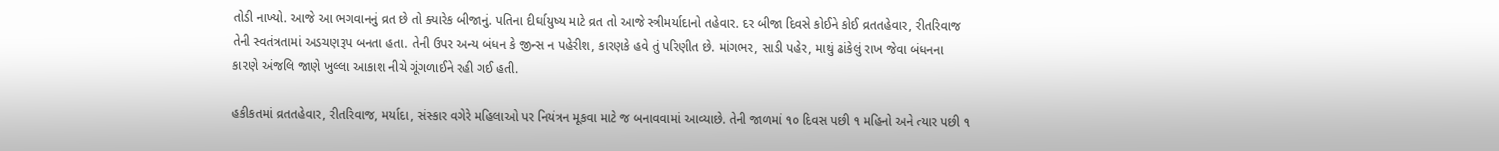તોડી નાખ્યો. આજે આ ભગવાનનું વ્રત છે તો ક્યારેક બીજાનું. પતિના દીર્ઘાયુષ્ય માટે વ્રત તો આજે સ્ત્રીમર્યાદાનો તહેવાર. દર બીજા દિવસે કોઈને કોઈ વ્રતતહેવાર, રીતરિવાજ તેની સ્વતંત્રતામાં અડચણરૂપ બનતા હતા. તેની ઉપર અન્ય બંધન કે જીન્સ ન પહેરીશ, કારણકે હવે તું પરિણીત છે. માંગભર, સાડી પહેર, માથું ઢાંકેલું રાખ જેવા બંધનના કા૨ણે અંજલિ જાણે ખુલ્લા આકાશ નીચે ગૂંગળાઈને રહી ગઈ હતી.

હકીકતમાં વ્રતતહેવાર, રીતરિવાજ, મર્યાદા, સંસ્કાર વગેરે મહિલાઓ પર નિયંત્રન મૂકવા માટે જ બનાવવામાં આવ્યાછે. તેની જાળમાં ૧૦ દિવસ પછી ૧ મહિનો અને ત્યાર પછી ૧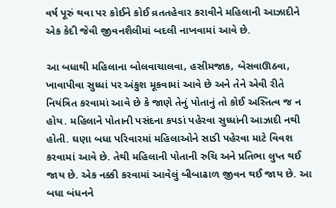વર્ષ પૂરું થવા પર કોઈને કોઈ વ્રતતહેવાર કરાવીને મહિલાની આઝાદીને એક કેદી જેવી જીવનશૈલીમાં બદલી નાખવામાં આવે છે.

આ બધાથી મહિલાના બોલવાચાલવા, હસીમજાક, બેસવાઊઠવા, ખાવાપીવા સુધ્ધાં પર અંકુશ મૂકવામાં આવે છે અને તેને એવી રીતે નિયંત્રિત કરવામાં આવે છે કે જાણે તેનું પોતાનું તો કોઈ અસ્તિત્વ જ ન હોય. મહિલાને પોતાની પસંદના કપડાં પહેરવા સુધ્ધાંની આઝાદી નથી હોતી. ઘણા બધા પરિવારમાં મહિલાઓને સાડી પહેરવા માટે વિવશ કરવામાં આવે છે. તેથી મહિલાની પોતાની રુચિ અને પ્રતિભા લુપ્ત થઈ જાય છે. એક નક્કી કરવામાં આવેલું બીબાઢાળ જીવન થઈ જાય છે. આ બધા બંધનને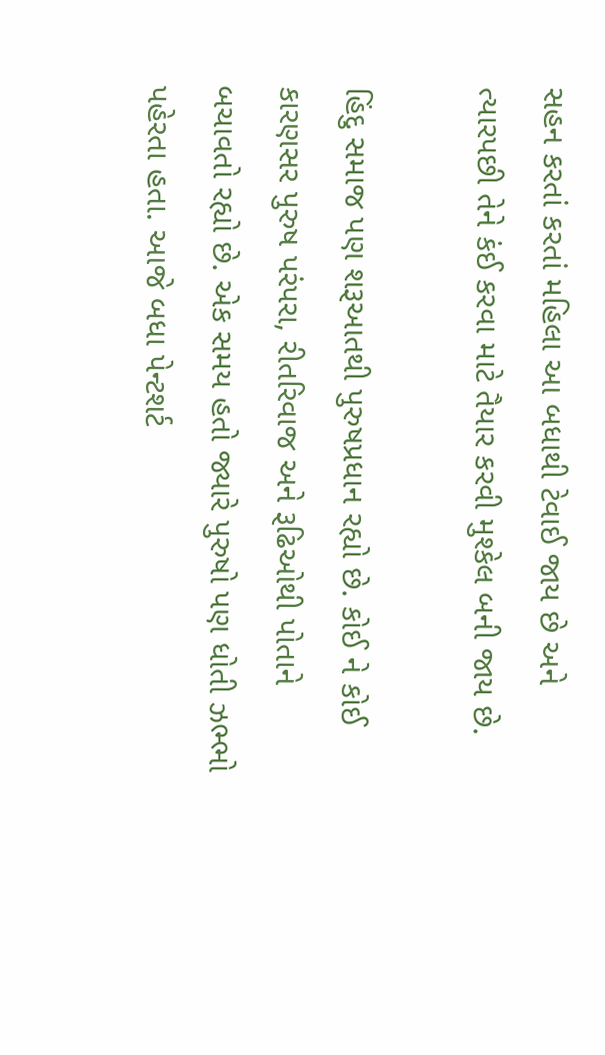સહન કરતાં કરતાં મહિલા આ બધાથી ટેવાઈ જાય છે અને ત્યારપછી તેને કંઈ કરવા માટે તૈયાર કરવી મુશ્કેલ બની જાય છે.

હિંદુ સમાજ પણ શરૂઆતથી પુરુષપ્રધાન રહ્યો છે. કોઈ ને કોઈ કારણસર પુરુષ પરંપરા, રીતરિવાજ અને રૂઢિઓથી પોતાને બચાવતો રહ્યો છે. એક સમય હતો જ્યારે પુરુષો પણ ધોતી ઝભ્ભો પહેરતા હતા. આજે બધા પેન્ટશર્ટ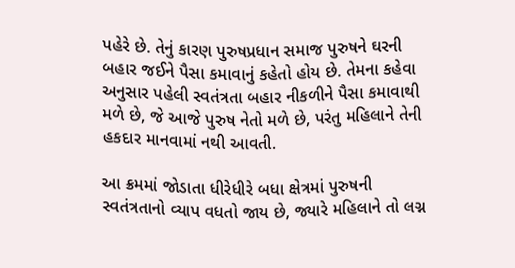પહેરે છે. તેનું કારણ પુરુષપ્રધાન સમાજ પુરુષને ઘરની બહાર જઈને પૈસા કમાવાનું કહેતો હોય છે. તેમના કહેવા અનુસાર પહેલી સ્વતંત્રતા બહાર નીકળીને પૈસા કમાવાથી મળે છે, જે આજે પુરુષ નેતો મળે છે, પરંતુ મહિલાને તેની હકદાર માનવામાં નથી આવતી.

આ ક્રમમાં જોડાતા ધીરેધીરે બધા ક્ષેત્રમાં પુરુષની સ્વતંત્રતાનો વ્યાપ વધતો જાય છે, જ્યારે મહિલાને તો લગ્ન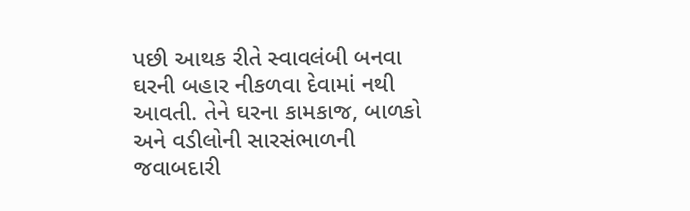પછી આથક રીતે સ્વાવલંબી બનવા ઘરની બહાર નીકળવા દેવામાં નથી આવતી. તેને ઘરના કામકાજ, બાળકો અને વડીલોની સારસંભાળની જવાબદારી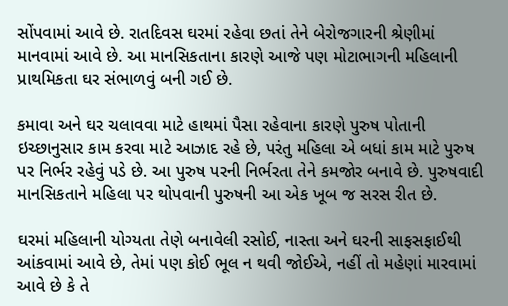સોંપવામાં આવે છે. રાતદિવસ ઘરમાં રહેવા છતાં તેને બેરોજગારની શ્રેણીમાં માનવામાં આવે છે. આ માનસિકતાના કારણે આજે પણ મોટાભાગની મહિલાની પ્રાથમિકતા ઘર સંભાળવું બની ગઈ છે.

કમાવા અને ઘર ચલાવવા માટે હાથમાં પૈસા રહેવાના કારણે પુરુષ પોતાની ઇચ્છાનુસાર કામ કરવા માટે આઝાદ રહે છે, પરંતુ મહિલા એ બધાં કામ માટે પુરુષ પર નિર્ભર રહેવું પડે છે. આ પુરુષ પરની નિર્ભરતા તેને કમજોર બનાવે છે. પુરુષવાદી માનસિકતાને મહિલા પર થોપવાની પુરુષની આ એક ખૂબ જ સરસ રીત છે.

ઘરમાં મહિલાની યોગ્યતા તેણે બનાવેલી રસોઈ, નાસ્તા અને ઘરની સાફસફાઈથી આંકવામાં આવે છે, તેમાં પણ કોઈ ભૂલ ન થવી જોઈએ, નહીં તો મહેણાં મારવામાં આવે છે કે તે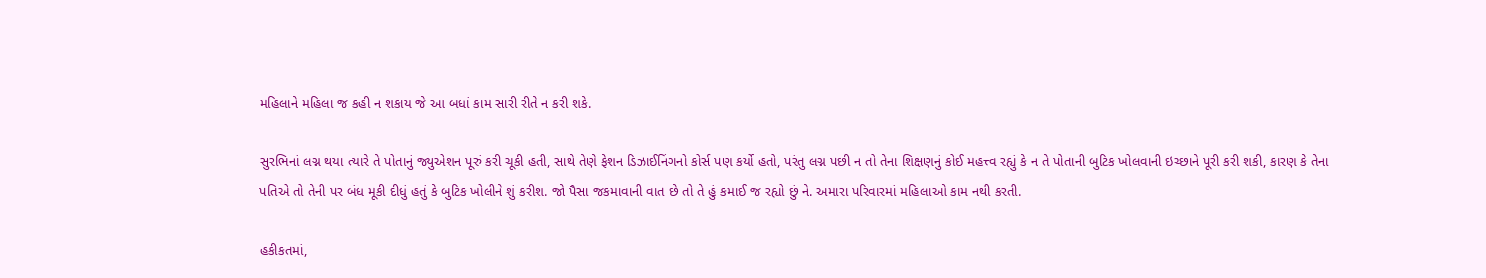મહિલાને મહિલા જ કહી ન શકાય જે આ બધાં કામ સારી રીતે ન કરી શકે.

સુરભિનાં લગ્ન થયા ત્યારે તે પોતાનું જ્યુએશન પૂરું કરી ચૂકી હતી, સાથે તેણે ફેશન ડિઝાઈનિંગનો કોર્સ પણ કર્યો હતો, પરંતુ લગ્ન પછી ન તો તેના શિક્ષણનું કોઈ મહત્ત્વ રહ્યું કે ન તે પોતાની બુટિક ખોલવાની ઇચ્છાને પૂરી કરી શકી, કારણ કે તેના પતિએ તો તેની પર બંધ મૂકી દીધું હતું કે બુટિક ખોલીને શું કરીશ. જો પૈસા જકમાવાની વાત છે તો તે હું કમાઈ જ રહ્યો છું ને. અમારા પરિવારમાં મહિલાઓ કામ નથી કરતી.

હકીકતમાં,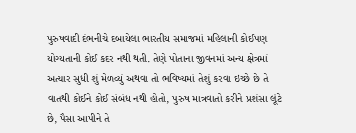પુરુષવાદી દંભનીચે દબાયેલા ભારતીય સમાજમાં મહિલાની કોઈપણ યોગ્યતાની કોઈ કદર નથી થતી. તેણે પોતાના જીવનમાં અન્ય ક્ષેત્રમાં અત્યાર સુધી શું મેળવ્યું અથવા તો ભવિષ્યમાં તેશું કરવા ઇચ્છે છે તે વાતથી કોઈને કોઈ સંબંધ નથી હોતો, પુરુષ માત્રવાતો કરીને પ્રશંસા લૂંટે છે, પૈસા આપીને તે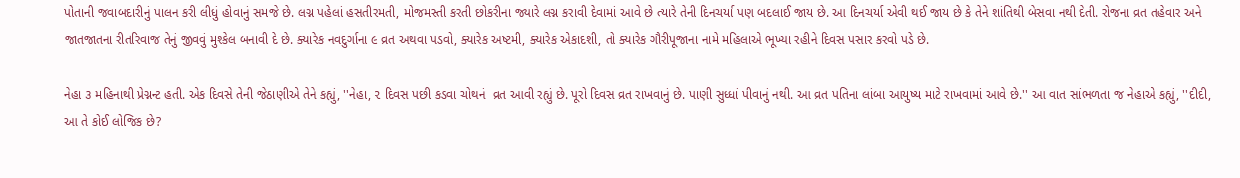પોતાની જવાબદારીનું પાલન કરી લીધું હોવાનું સમજે છે. લગ્ન પહેલાં હસતીરમતી, મોજમસ્તી કરતી છોકરીના જ્યારે લગ્ન કરાવી દેવામાં આવે છે ત્યારે તેની દિનચર્યા પણ બદલાઈ જાય છે. આ દિનચર્યા એવી થઈ જાય છે કે તેને શાંતિથી બેસવા નથી દેતી. રોજના વ્રત તહેવાર અને જાતજાતના રીતરિવાજ તેનું જીવવું મુશ્કેલ બનાવી દે છે. ક્યારેક નવદુર્ગાના ૯ વ્રત અથવા પડવો, ક્યારેક અષ્ટમી, ક્યારેક એકાદશી, તો ક્યારેક ગૌરીપૂજાના નામે મહિલાએ ભૂખ્યા રહીને દિવસ પસાર કરવો પડે છે.

નેહા ૩ મહિનાથી પ્રેગ્નન્ટ હતી. એક દિવસે તેની જેઠાણીએ તેને કહ્યું, ''નેહા, ૨ દિવસ પછી કડવા ચોથનં  વ્રત આવી રહ્યું છે. પૂરો દિવસ વ્રત રાખવાનું છે. પાણી સુધ્ધાં પીવાનું નથી. આ વ્રત પતિના લાંબા આયુષ્ય માટે રાખવામાં આવે છે.'' આ વાત સાંભળતા જ નેહાએ કહ્યું, ''દીદી, આ તે કોઈ લોજિક છે?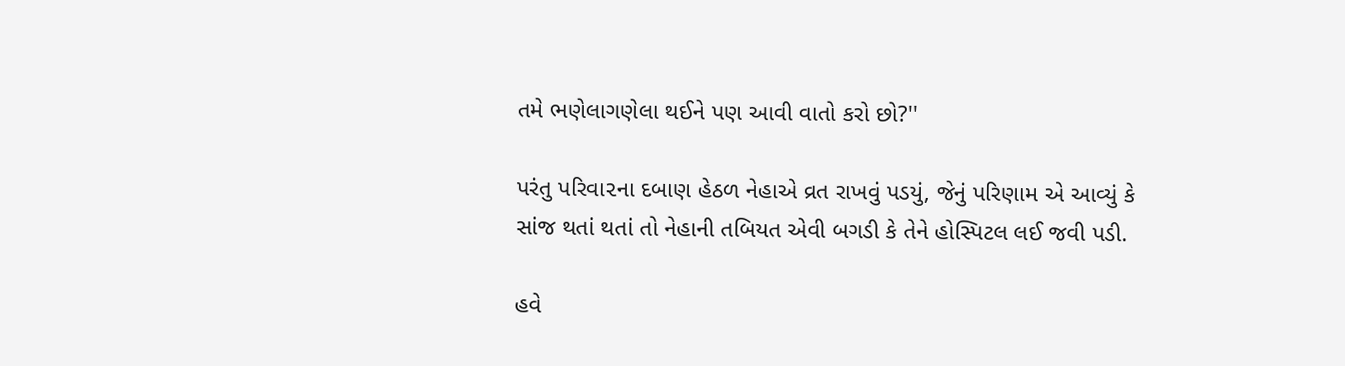તમે ભણેલાગણેલા થઈને પણ આવી વાતો કરો છો?''

પરંતુ પરિવા૨ના દબાણ હેઠળ નેહાએ વ્રત રાખવું પડયું, જેનું પરિણામ એ આવ્યું કે સાંજ થતાં થતાં તો નેહાની તબિયત એવી બગડી કે તેને હોસ્પિટલ લઈ જવી પડી.

હવે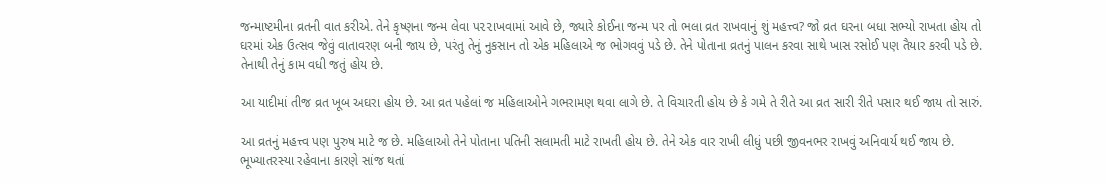જન્માષ્ટમીના વ્રતની વાત કરીએ. તેને કૃષ્ણના જન્મ લેવા પ૨૨ાખવામાં આવે છે, જ્યારે કોઈના જન્મ પર તો ભલા વ્રત રાખવાનું શું મહત્ત્વ? જો વ્રત ઘરના બધા સભ્યો રાખતા હોય તો ઘરમાં એક ઉત્સવ જેવું વાતાવરણ બની જાય છે, પરંતુ તેનું નુકસાન તો એક મહિલાએ જ ભોગવવું પડે છે. તેને પોતાના વ્રતનું પાલન કરવા સાથે ખાસ રસોઈ પણ તૈયાર કરવી પડે છે. તેનાથી તેનું કામ વધી જતું હોય છે.

આ યાદીમાં તીજ વ્રત ખૂબ અઘરા હોય છે. આ વ્રત પહેલાં જ મહિલાઓને ગભરામણ થવા લાગે છે. તે વિચારતી હોય છે કે ગમે તે રીતે આ વ્રત સારી રીતે પસાર થઈ જાય તો સારું.

આ વ્રતનું મહત્ત્વ પણ પુરુષ માટે જ છે. મહિલાઓ તેને પોતાના પતિની સલામતી માટે રાખતી હોય છે. તેને એક વાર રાખી લીધું પછી જીવનભર રાખવું અનિવાર્ય થઈ જાય છે. ભૂખ્યાતરસ્યા રહેવાના કારણે સાંજ થતાં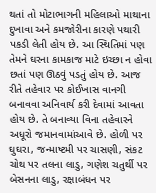થતાં તો મોટાભાગની મહિલાઓ માથાના દુખાવા અને કમજોરીના કારણે પથારી પકડી લેતી હોય છે. આ સ્થિતિમાં પણ તેમને ઘરના કામકાજ માટે ઇચ્છા ન હોવા છતાં પણ ઊઠવું પડતું હોય છે. આજ રીતે તહેવાર પર કોઈખાસ વાનગી બનાવવા અનિવાર્ય કરી દેવામાં આવતા હોય છે. તે બનાવ્યા વિના તહેવારને અધૂરો જમાનવામાંઆવે છે. હોળી પર ઘુઘરા, જન્માષ્ટમી પર ચાસણી, સંકટ ચોથ પર તલના લાડુ, ગણેશ ચતુર્થી પર બેસનના લાડુ, રક્ષાબંધન પર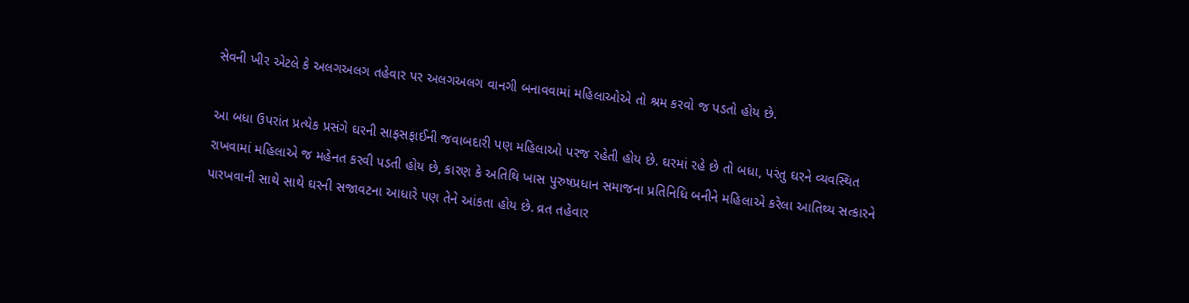સેવની ખીર એટલે કે અલગઅલગ તહેવાર પર અલગઅલગ વાનગી બનાવવામાં મહિલાઓએ તો શ્રમ કરવો જ પડતો હોય છે.

આ બધા ઉપરાંત પ્રત્યેક પ્રસંગે ઘરની સાફસફાઈની જવાબદારી પણ મહિલાઓ પરજ રહેતી હોય છે. ઘરમાં રહે છે તો બધા, પરંતુ ઘરને વ્યવસ્થિત રાખવામાં મહિલાએ જ મહેનત કરવી પડતી હોય છે, કારણ કે અતિથિ ખાસ પુરુષપ્રધાન સમાજના પ્રતિનિધિ બનીને મહિલાએ કરેલા આતિથ્ય સત્કારને પારખવાની સાથે સાથે ઘરની સજાવટના આધારે પણ તેને આંકતા હોય છે. વ્રત તહેવાર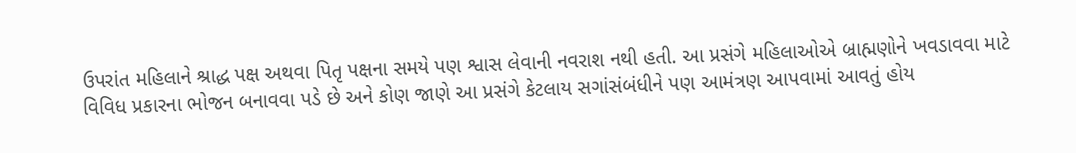ઉપરાંત મહિલાને શ્રાદ્ધ પક્ષ અથવા પિતૃ પક્ષના સમયે પણ શ્વાસ લેવાની નવરાશ નથી હતી. આ પ્રસંગે મહિલાઓએ બ્રાહ્મણોને ખવડાવવા માટે વિવિધ પ્રકારના ભોજન બનાવવા પડે છે અને કોણ જાણે આ પ્રસંગે કેટલાય સગાંસંબંધીને પણ આમંત્રણ આપવામાં આવતું હોય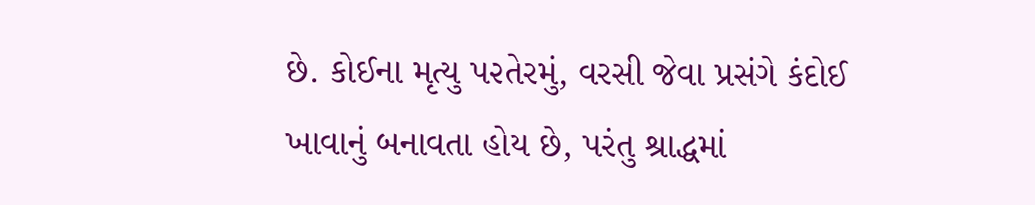છે. કોઈના મૃત્યુ પ૨તેરમું, વરસી જેવા પ્રસંગે કંદોઈ ખાવાનું બનાવતા હોય છે, પરંતુ શ્રાદ્ધમાં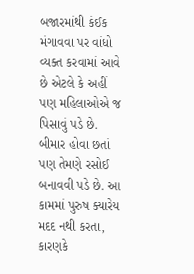બજારમાંથી કંઈક મંગાવવા પર વાંધો વ્યક્ત કરવામાં આવે છે એટલે કે અહીં પણ મહિલાઓએ જ પિસાવું પડે છે. બીમાર હોવા છતાં પણ તેમણે રસોઈ બનાવવી પડે છે. આ કામમાં પુરુષ ક્યારેય મદદ નથી કરતા, કારણકે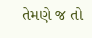તેમણે જ તો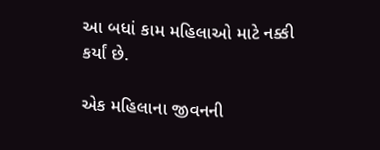આ બધાં કામ મહિલાઓ માટે નક્કી કર્યાં છે.

એક મહિલાના જીવનની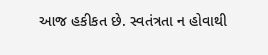આજ હકીકત છે. સ્વતંત્રતા ન હોવાથી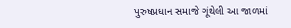પુરુષપ્રધાન સમાજે ગૂંથેલી આ જાળમાં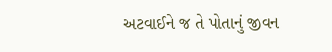અટવાઈને જ તે પોતાનું જીવન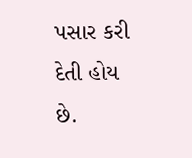પસાર કરી દેતી હોય છે.